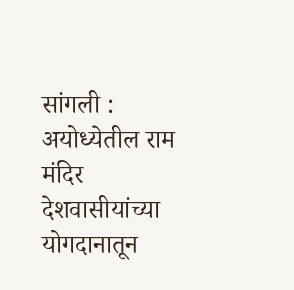सांगली : अयोध्येतील राम मंदिर देशवासीयांच्या योगदानातून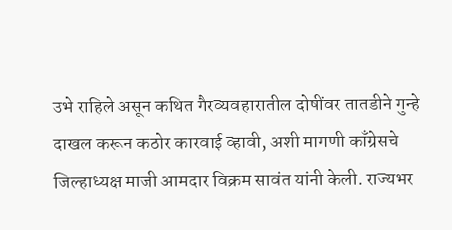उभे राहिले असून कथित गैरव्यवहारातील दोषींवर तातडीने गुन्हे दाखल करून कठोर कारवाई व्हावी, अशी मागणी काँग्रेसचे जिल्हाध्यक्ष माजी आमदार विक्रम सावंत यांनी केली. राज्यभर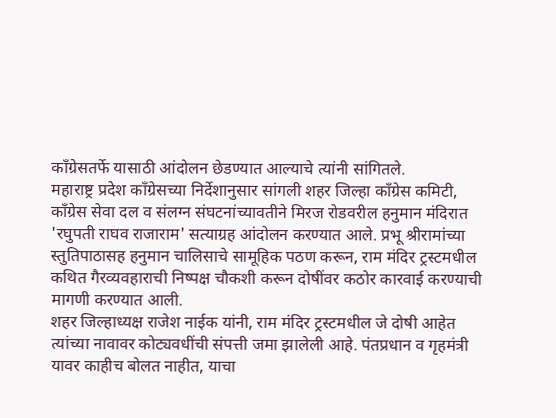काँग्रेसतर्फे यासाठी आंदोलन छेडण्यात आल्याचे त्यांनी सांगितले.
महाराष्ट्र प्रदेश काँग्रेसच्या निर्देशानुसार सांगली शहर जिल्हा काँग्रेस कमिटी, काँग्रेस सेवा दल व संलग्न संघटनांच्यावतीने मिरज रोडवरील हनुमान मंदिरात 'रघुपती राघव राजाराम' सत्याग्रह आंदोलन करण्यात आले. प्रभू श्रीरामांच्या स्तुतिपाठासह हनुमान चालिसाचे सामूहिक पठण करून, राम मंदिर ट्रस्टमधील कथित गैरव्यवहाराची निष्पक्ष चौकशी करून दोषींवर कठोर कारवाई करण्याची मागणी करण्यात आली.
शहर जिल्हाध्यक्ष राजेश नाईक यांनी, राम मंदिर ट्रस्टमधील जे दोषी आहेत त्यांच्या नावावर कोट्यवधींची संपत्ती जमा झालेली आहे. पंतप्रधान व गृहमंत्री यावर काहीच बोलत नाहीत, याचा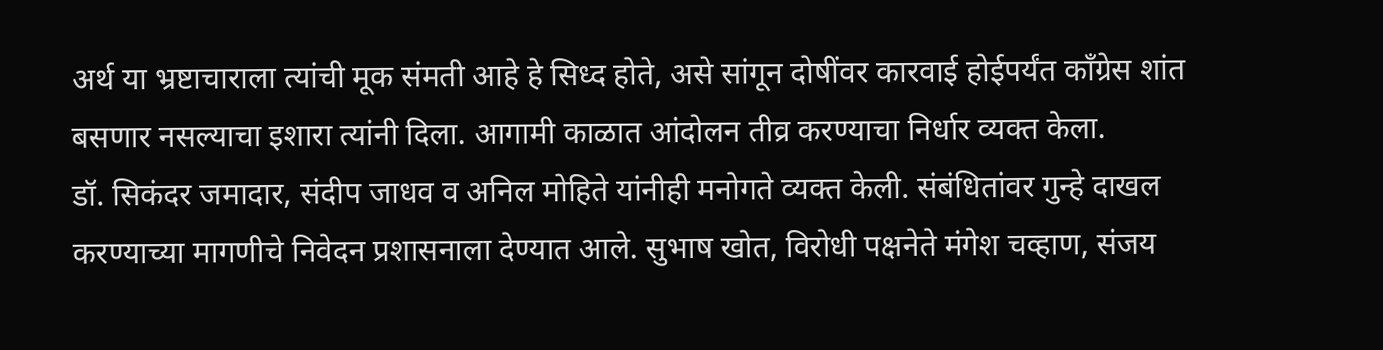अर्थ या भ्रष्टाचाराला त्यांची मूक संमती आहे हे सिध्द होते, असे सांगून दोषींवर कारवाई होईपर्यंत काँग्रेस शांत बसणार नसल्याचा इशारा त्यांनी दिला. आगामी काळात आंदोलन तीव्र करण्याचा निर्धार व्यक्त केला.
डॉ. सिकंदर जमादार, संदीप जाधव व अनिल मोहिते यांनीही मनोगते व्यक्त केली. संबंधितांवर गुन्हे दाखल करण्याच्या मागणीचे निवेदन प्रशासनाला देण्यात आले. सुभाष खोत, विरोधी पक्षनेते मंगेश चव्हाण, संजय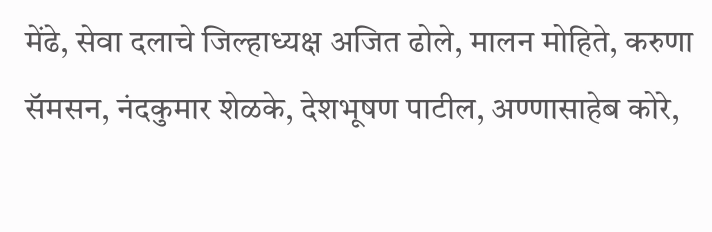मेंढे, सेवा दलाचे जिल्हाध्यक्ष अजित ढोले, मालन मोहिते, करुणा सॅमसन, नंदकुमार शेळके, देशभूषण पाटील, अण्णासाहेब कोरे,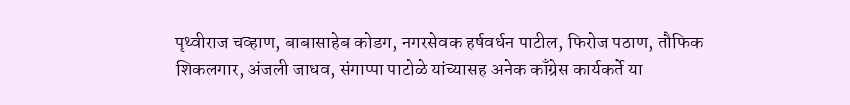पृथ्वीराज चव्हाण, बाबासाहेब कोडग, नगरसेवक हर्षवर्धन पाटील, फिरोज पठाण, तौफिक शिकलगार, अंजली जाधव, संगाप्पा पाटोळे यांच्यासह अनेक काँग्रेस कार्यकर्ते या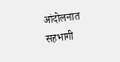आंदोलनात सहभागी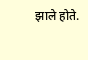झाले होते.